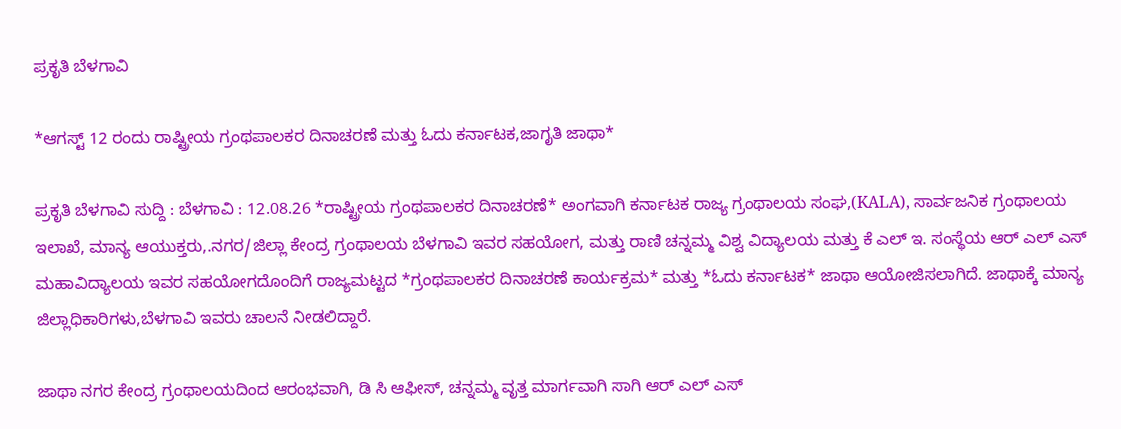ಪ್ರಕೃತಿ ಬೆಳಗಾವಿ

*ಆಗಸ್ಟ್ 12 ರಂದು ರಾಷ್ಟ್ರೀಯ ಗ್ರಂಥಪಾಲಕರ ದಿನಾಚರಣೆ ಮತ್ತು ಓದು ಕರ್ನಾಟಕ,ಜಾಗೃತಿ ಜಾಥಾ*

ಪ್ರಕೃತಿ ಬೆಳಗಾವಿ ಸುದ್ದಿ : ಬೆಳಗಾವಿ : 12.08.26 *ರಾಷ್ಟ್ರೀಯ ಗ್ರಂಥಪಾಲಕರ ದಿನಾಚರಣೆ* ಅಂಗವಾಗಿ ಕರ್ನಾಟಕ ರಾಜ್ಯ ಗ್ರಂಥಾಲಯ ಸಂಘ,(KALA), ಸಾರ್ವಜನಿಕ ಗ್ರಂಥಾಲಯ ಇಲಾಖೆ, ಮಾನ್ಯ ಆಯುಕ್ತರು,.ನಗರ/ಜಿಲ್ಲಾ ಕೇಂದ್ರ ಗ್ರಂಥಾಲಯ ಬೆಳಗಾವಿ ಇವರ ಸಹಯೋಗ, ಮತ್ತು ರಾಣಿ ಚನ್ನಮ್ಮ ವಿಶ್ವ ವಿದ್ಯಾಲಯ ಮತ್ತು ಕೆ ಎಲ್ ಇ. ಸಂಸ್ಥೆಯ ಆರ್ ಎಲ್ ಎಸ್ ಮಹಾವಿದ್ಯಾಲಯ ಇವರ ಸಹಯೋಗದೊಂದಿಗೆ ರಾಜ್ಯಮಟ್ಟದ *ಗ್ರಂಥಪಾಲಕರ ದಿನಾಚರಣೆ ಕಾರ್ಯಕ್ರಮ* ಮತ್ತು *ಓದು ಕರ್ನಾಟಕ* ಜಾಥಾ ಆಯೋಜಿಸಲಾಗಿದೆ. ಜಾಥಾಕ್ಕೆ ಮಾನ್ಯ ಜಿಲ್ಲಾಧಿಕಾರಿಗಳು,ಬೆಳಗಾವಿ ಇವರು ಚಾಲನೆ ನೀಡಲಿದ್ದಾರೆ.

ಜಾಥಾ ನಗರ ಕೇಂದ್ರ ಗ್ರಂಥಾಲಯದಿಂದ ಆರಂಭವಾಗಿ, ಡಿ ಸಿ ಆಫೀಸ್, ಚನ್ನಮ್ಮ ವೃತ್ತ ಮಾರ್ಗವಾಗಿ ಸಾಗಿ ಆರ್ ಎಲ್ ಎಸ್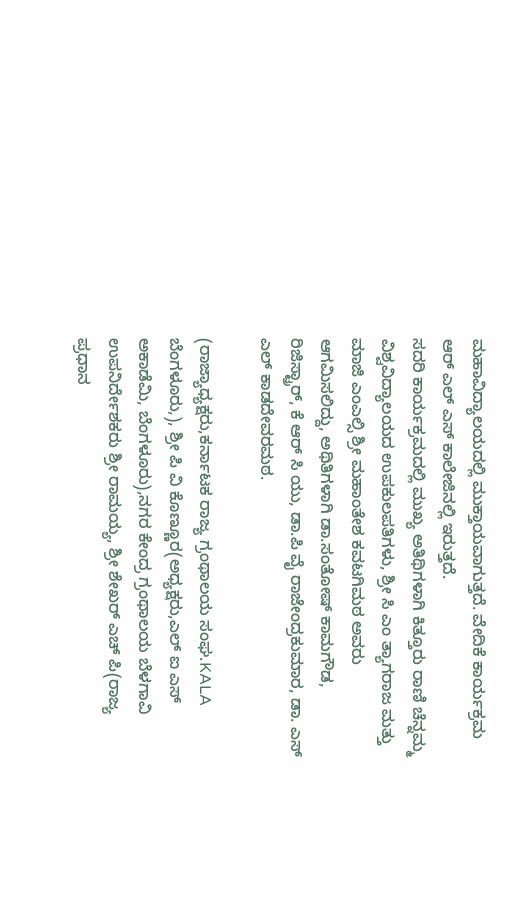ಮಹಾವಿದ್ಯಾಲಯದಲ್ಲಿ ಮುಕ್ತಾಯವಾಗುತ್ತದೆ. ವೇದಿಕೆ ಕಾರ್ಯಕ್ರಮ ಆರ್ ಎಲ್ ಎಸ್ ಕಾಲೇಜಿನಲ್ಲಿ ಇರುತ್ತದೆ.
ಸದರಿ ಕಾರ್ಯಕ್ರಮದಲ್ಲಿ ಮುಖ್ಯ ಅತಿಥಿಗಳಾಗಿ ಕಿತ್ತೂರು ರಾಣಿ ಚೆನ್ನಮ್ಮ ವಿಶ್ವವಿದ್ಯಾಲಯದ ಉಪಕುಲಪತಿಗಳು, ಶ್ರೀ ಸಿ ಎಂ ತ್ಯಾಗರಾಜ ಮತ್ತು ಮಾಜಿ ಎಂಎಲ್ಸಿ ಶ್ರೀ ಮಹಾಂತೇಶ ಕವಟಗಿಮಠ ಅವರು ಆಗಮಿಸಲಿದ್ದು, ಅಥಿತಿಗಳಾಗಿ ಡಾ.ಸಂತೋಷ್ ಕಾಮಗೌಡ, ರಿಜಿಸ್ಟ್ರಾರ್, ಕೆ ಆರ್ ಸಿ ಯು, ಡಾ.ಪಿ ವೈ ರಾಜೇಂದ್ರಕುಮಾರ, ಡಾ. ಎಸ್ ಎಲ್ ಕಾಡದೇವರಮಠ.

(ರಾಜ್ಯಾಧ್ಯಕ್ಷರು,ಕರ್ನಾಟಕ ರಾಜ್ಯ ಗ್ರಂಥಾಲಯ ಸಂಘ.KALA ಬೆಂಗಳೂರು,), ಶ್ರೀ ಪಿ ವಿ ಕೊಣ್ಣೂರ(ಅಧ್ಯಕ್ಷರು,ಎಲ್ ಐ ಎಸ್ ಅಕಾಡೆಮಿ, ಬೆಂಗಳೂರು),ನಗರ ಕೇಂದ್ರ ಗ್ರಂಥಾಲಯ ಬೆಳಗಾವಿ ಉಪನಿರ್ದೇಶಕರು ಶ್ರೀ ರಾಮಯ್ಯ, ಶ್ರೀ ಶೇಖರ್ ಎಚ್ ಪಿ(ರಾಜ್ಯ ಪ್ರಧಾನ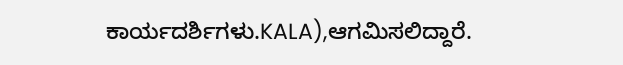ಕಾರ್ಯದರ್ಶಿಗಳು.KALA),ಆಗಮಿಸಲಿದ್ದಾರೆ.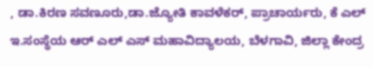, ಡಾ.ಕಿರಣ ಸವಣೂರು,ಡಾ.ಜ್ಯೋತಿ ಕಾವಳೆಕರ್, ಪ್ರಾಚಾರ್ಯರು, ಕೆ ಎಲ್ ಇ.ಸಂಸ್ಥೆಯ ಆರ್ ಎಲ್ ಎಸ್ ಮಹಾವಿದ್ಯಾಲಯ, ಬೆಳಗಾವಿ, ಜಿಲ್ಲಾ ಕೇಂದ್ರ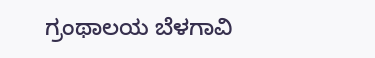ಗ್ರಂಥಾಲಯ ಬೆಳಗಾವಿ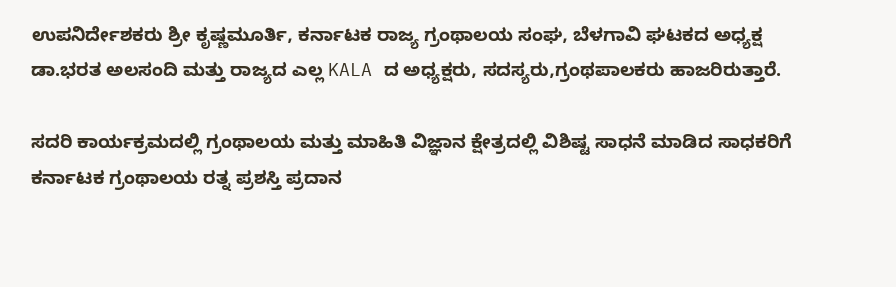ಉಪನಿರ್ದೇಶಕರು ಶ್ರೀ ಕೃಷ್ಣಮೂರ್ತಿ, ಕರ್ನಾಟಕ ರಾಜ್ಯ ಗ್ರಂಥಾಲಯ ಸಂಘ, ಬೆಳಗಾವಿ ಘಟಕದ ಅಧ್ಯಕ್ಷ ಡಾ.ಭರತ ಅಲಸಂದಿ ಮತ್ತು ರಾಜ್ಯದ ಎಲ್ಲ KALA ದ ಅಧ್ಯಕ್ಷರು, ಸದಸ್ಯರು,ಗ್ರಂಥಪಾಲಕರು ಹಾಜರಿರುತ್ತಾರೆ.

ಸದರಿ ಕಾರ್ಯಕ್ರಮದಲ್ಲಿ ಗ್ರಂಥಾಲಯ ಮತ್ತು ಮಾಹಿತಿ ವಿಜ್ಞಾನ ಕ್ಷೇತ್ರದಲ್ಲಿ ವಿಶಿಷ್ಟ ಸಾಧನೆ ಮಾಡಿದ ಸಾಧಕರಿಗೆ ಕರ್ನಾಟಕ ಗ್ರಂಥಾಲಯ ರತ್ನ ಪ್ರಶಸ್ತಿ ಪ್ರದಾನ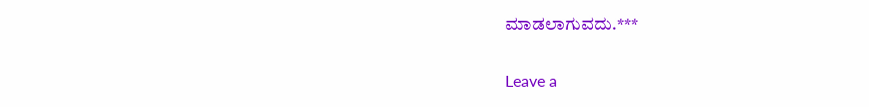ಮಾಡಲಾಗುವದು.***

Leave a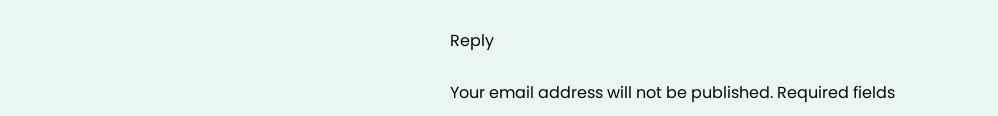Reply

Your email address will not be published. Required fields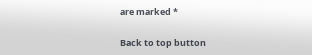are marked *

Back to top button